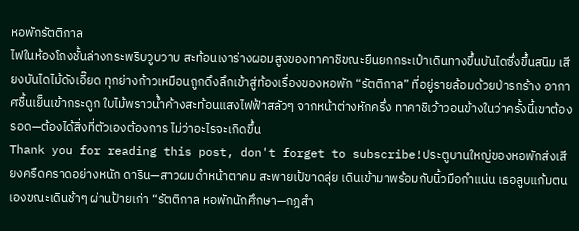หอพักรัตติกาล
ไฟในห้องโถงชั้นล่างกระพริบวูบวาบ สะท้อนเงาร่างผอมสูงของทาคาชิขณะยืนยกกระเป๋าเดินทางขึ้นบันไดซึ่งขึ้นสนิม เสียงบันไดไม้ดังเอี๊ยด ทุกย่างก้าวเหมือนถูกดึงลึกเข้าสู่ท้องเรื่องของหอพัก “รัตติกาล” ที่อยู่รายล้อมด้วยป่ารกร้าง อากาศชื้นเย็นเข้ากระดูก ใบไม้พราวน้ำค้างสะท้อนแสงไฟฟ้าสลัวๆ จากหน้าต่างหักครึ่ง ทาคาชิเว้าวอนข้างในว่าครั้งนี้เขาต้องรอด—ต้องได้สิ่งที่ตัวเองต้องการ ไม่ว่าอะไรจะเกิดขึ้น
Thank you for reading this post, don't forget to subscribe!ประตูบานใหญ่ของหอพักส่งเสียงครืดคราดอย่างหนัก ดาริน—สาวผมดำหน้าตาคม สะพายเป้ขาดลุ่ย เดินเข้ามาพร้อมกับนิ้วมือกำแน่น เธอลูบแก้มตนเองขณะเดินช้าๆ ผ่านป้ายเก่า “รัตติกาล หอพักนักศึกษา—กฎสำ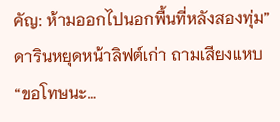คัญ: ห้ามออกไปนอกพื้นที่หลังสองทุ่ม” ดารินหยุดหน้าลิฟต์เก่า ถามเสียงแหบ “ขอโทษนะ…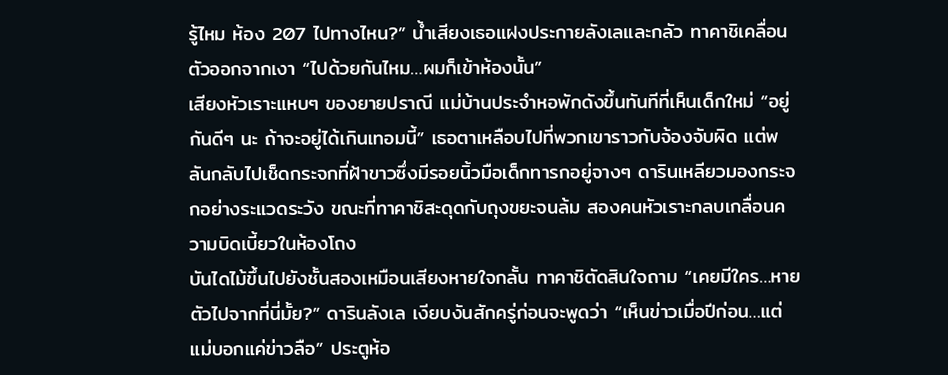รู้ไหม ห้อง 207 ไปทางไหน?” น้ำเสียงเธอแฝงประกายลังเลและกลัว ทาคาชิเคลื่อนตัวออกจากเงา “ไปด้วยกันไหม…ผมก็เข้าห้องนั้น”
เสียงหัวเราะแหบๆ ของยายปราณี แม่บ้านประจำหอพักดังขึ้นทันทีที่เห็นเด็กใหม่ “อยู่กันดีๆ นะ ถ้าจะอยู่ได้เกินเทอมนี้” เธอตาเหลือบไปที่พวกเขาราวกับจ้องจับผิด แต่พลันกลับไปเช็ดกระจกที่ฝ้าขาวซึ่งมีรอยนิ้วมือเด็กทารกอยู่จางๆ ดารินเหลียวมองกระจกอย่างระแวดระวัง ขณะที่ทาคาชิสะดุดกับถุงขยะจนล้ม สองคนหัวเราะกลบเกลื่อนความบิดเบี้ยวในห้องโถง
บันไดไม้ขึ้นไปยังชั้นสองเหมือนเสียงหายใจกลั้น ทาคาชิตัดสินใจถาม “เคยมีใคร…หายตัวไปจากที่นี่มั้ย?” ดารินลังเล เงียบงันสักครู่ก่อนจะพูดว่า “เห็นข่าวเมื่อปีก่อน…แต่แม่บอกแค่ข่าวลือ” ประตูห้อ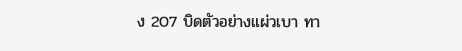ง 207 บิดตัวอย่างแผ่วเบา ทา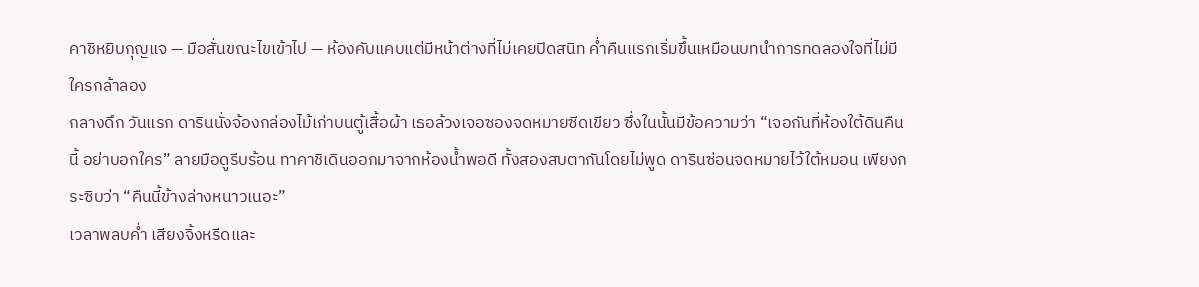คาชิหยิบกุญแจ — มือสั่นขณะไขเข้าไป — ห้องคับแคบแต่มีหน้าต่างที่ไม่เคยปิดสนิท ค่ำคืนแรกเริ่มขึ้นเหมือนบทนำการทดลองใจที่ไม่มีใครกล้าลอง
กลางดึก วันแรก ดารินนั่งจ้องกล่องไม้เก่าบนตู้เสื้อผ้า เธอล้วงเจอซองจดหมายซีดเขียว ซึ่งในนั้นมีข้อความว่า “เจอกันที่ห้องใต้ดินคืนนี้ อย่าบอกใคร” ลายมือดูรีบร้อน ทาคาชิเดินออกมาจากห้องน้ำพอดี ทั้งสองสบตากันโดยไม่พูด ดารินซ่อนจดหมายไว้ใต้หมอน เพียงกระซิบว่า “คืนนี้ข้างล่างหนาวเนอะ”
เวลาพลบค่ำ เสียงจิ้งหรีดและ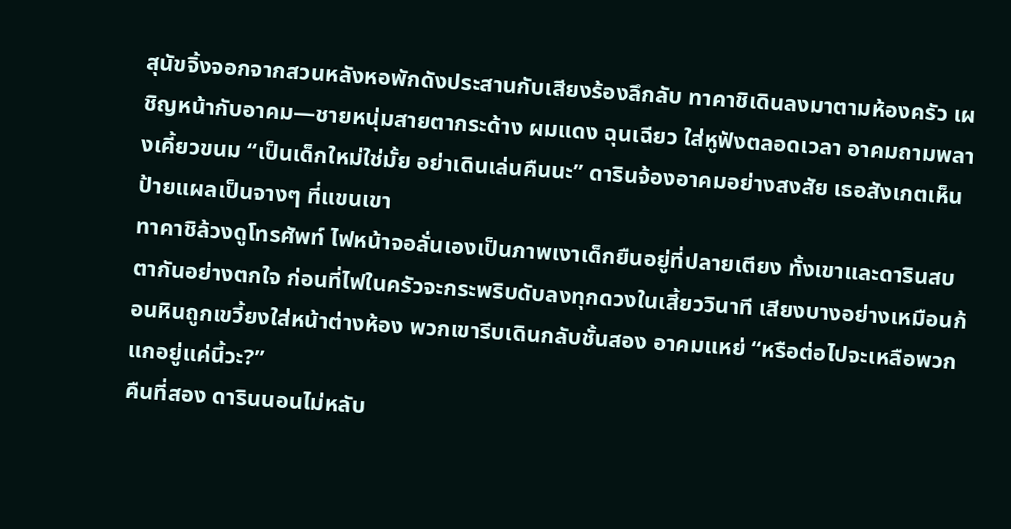สุนัขจิ้งจอกจากสวนหลังหอพักดังประสานกับเสียงร้องลึกลับ ทาคาชิเดินลงมาตามห้องครัว เผชิญหน้ากับอาคม—ชายหนุ่มสายตากระด้าง ผมแดง ฉุนเฉียว ใส่หูฟังตลอดเวลา อาคมถามพลางเคี้ยวขนม “เป็นเด็กใหม่ใช่มั้ย อย่าเดินเล่นคืนนะ” ดารินจ้องอาคมอย่างสงสัย เธอสังเกตเห็นป้ายแผลเป็นจางๆ ที่แขนเขา
ทาคาชิล้วงดูโทรศัพท์ ไฟหน้าจอลั่นเองเป็นภาพเงาเด็กยืนอยู่ที่ปลายเตียง ทั้งเขาและดารินสบตากันอย่างตกใจ ก่อนที่ไฟในครัวจะกระพริบดับลงทุกดวงในเสี้ยววินาที เสียงบางอย่างเหมือนก้อนหินถูกเขวี้ยงใส่หน้าต่างห้อง พวกเขารีบเดินกลับชั้นสอง อาคมแหย่ “หรือต่อไปจะเหลือพวกแกอยู่แค่นี้วะ?”
คืนที่สอง ดารินนอนไม่หลับ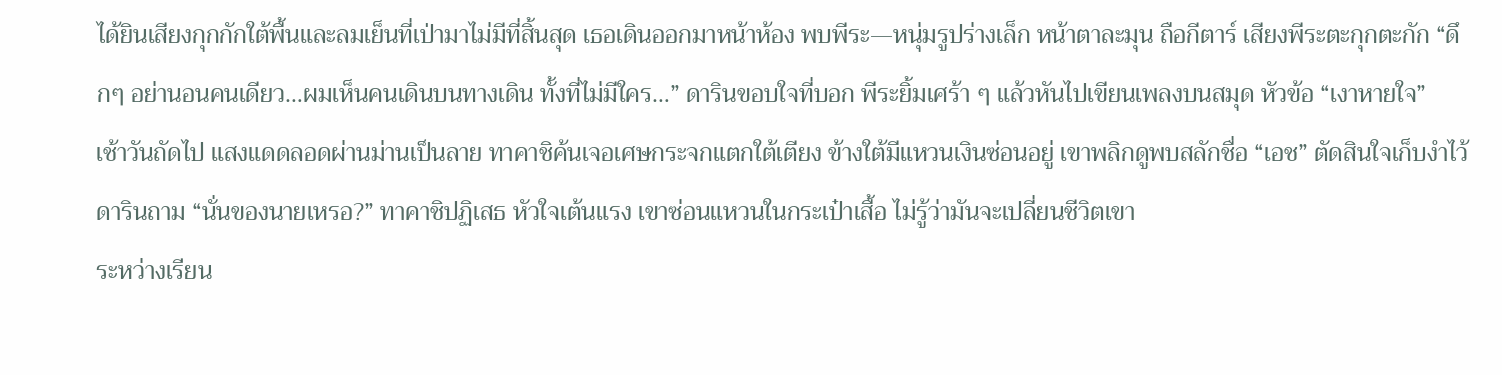ได้ยินเสียงกุกกักใต้พื้นและลมเย็นที่เป่ามาไม่มีที่สิ้นสุด เธอเดินออกมาหน้าห้อง พบพีระ—หนุ่มรูปร่างเล็ก หน้าตาละมุน ถือกีตาร์ เสียงพีระตะกุกตะกัก “ดึกๆ อย่านอนคนเดียว…ผมเห็นคนเดินบนทางเดิน ทั้งที่ไม่มีใคร…” ดารินขอบใจที่บอก พีระยิ้มเศร้า ๆ แล้วหันไปเขียนเพลงบนสมุด หัวข้อ “เงาหายใจ”
เช้าวันถัดไป แสงแดดลอดผ่านม่านเป็นลาย ทาคาชิค้นเจอเศษกระจกแตกใต้เตียง ข้างใต้มีแหวนเงินซ่อนอยู่ เขาพลิกดูพบสลักชื่อ “เอช” ตัดสินใจเก็บงำไว้ ดารินถาม “นั่นของนายเหรอ?” ทาคาชิปฏิเสธ หัวใจเต้นแรง เขาซ่อนแหวนในกระเป๋าเสื้อ ไม่รู้ว่ามันจะเปลี่ยนชีวิตเขา
ระหว่างเรียน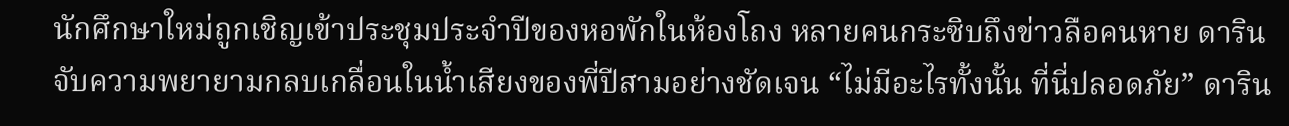นักศึกษาใหม่ถูกเชิญเข้าประชุมประจำปีของหอพักในห้องโถง หลายคนกระซิบถึงข่าวลือคนหาย ดารินจับความพยายามกลบเกลื่อนในน้ำเสียงของพี่ปีสามอย่างชัดเจน “ไม่มีอะไรทั้งนั้น ที่นี่ปลอดภัย” ดาริน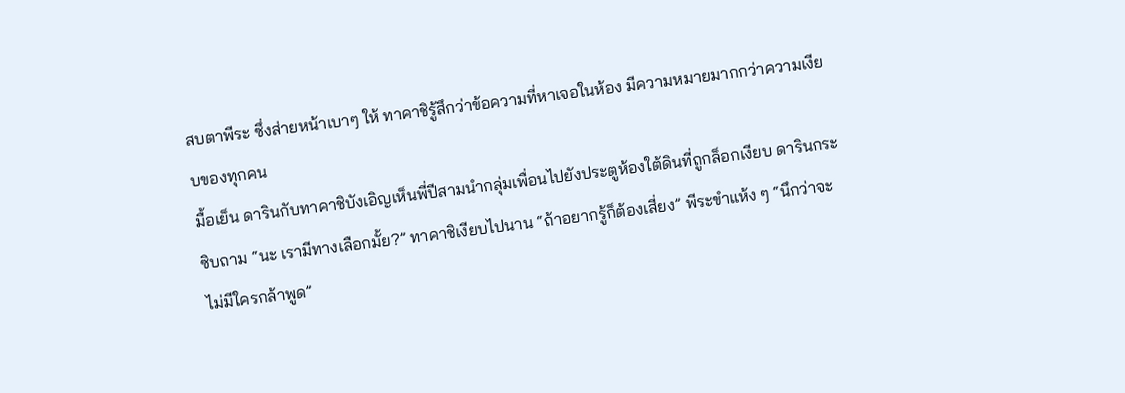สบตาพีระ ซึ่งส่ายหน้าเบาๆ ให้ ทาคาชิรู้สึกว่าข้อความที่หาเจอในห้อง มีความหมายมากกว่าความเงียบของทุกคน
มื้อเย็น ดารินกับทาคาชิบังเอิญเห็นพี่ปีสามนำกลุ่มเพื่อนไปยังประตูห้องใต้ดินที่ถูกล็อกเงียบ ดารินกระซิบถาม “นะ เรามีทางเลือกมั้ย?” ทาคาชิเงียบไปนาน “ถ้าอยากรู้ก็ต้องเสี่ยง” พีระขำแห้ง ๆ “นึกว่าจะไม่มีใครกล้าพูด”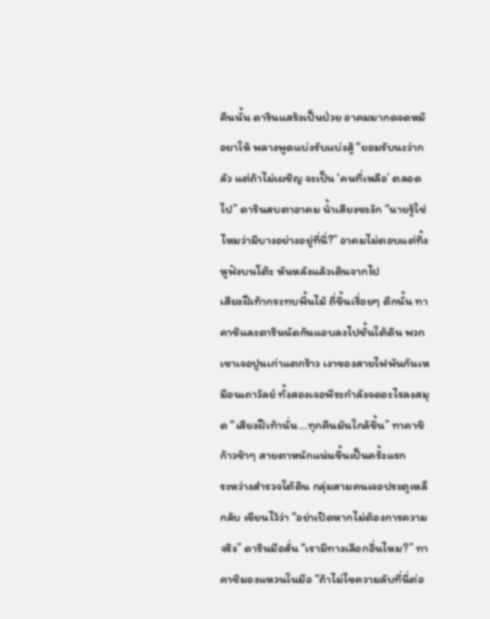คืนนั้น ดารินแสร้งเป็นป่วย อาคมมากดจดหม้อยาให้ พลางพูดแบ่งรับแบ่งสู้ “ยอมรับนะว่ากลัว แต่ถ้าไม่เผชิญ จะเป็น ‘คนที่เหลือ’ ตลอดไป” ดารินสบตาอาคม น้ำเสียงชะงัก “นายรู้ใช่ไหมว่ามีบางอย่างอยู่ที่นี่?” อาคมไม่ตอบแต่ทิ้งหูฟังบนโต๊ะ หันหลังแล้วเดินจากไป
เสียงฝีเท้ากระทบพื้นไม้ ถี่ขึ้นเรื่อยๆ ดึกนั้น ทาคาชิและดารินนัดกันแอบลงไปชั้นใต้ดิน พวกเขาเจอปูนเก่าแตกร้าว เงาของสายไฟพันกันเหมือนเถาวัลย์ ทั้งสองเจอพีระกำลังจดอะไรลงสมุด “เสียงฝีเท้านั่น…ทุกคืนมันใกล้ขึ้น” ทาคาชิก้าวช้าๆ สายตาหนักแน่นขึ้นเป็นครั้งแรก
ระหว่างสำรวจใต้ดิน กลุ่มสามคนเจอประตูเหล็กลับ เขียนไว้ว่า “อย่าเปิดหากไม่ต้องการความจริง” ดารินมือสั่น “เรามีทางเลือกอื่นไหม?” ทาคาชิมองแหวนในมือ “ถ้าไม่ไขความลับที่นี่ต่อ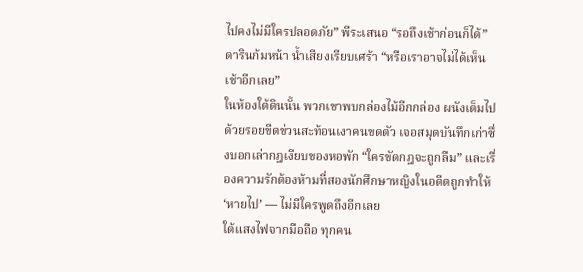ไปคงไม่มีใครปลอดภัย” พีระเสนอ “รอถึงเช้าก่อนก็ได้” ดารินก้มหน้า น้ำเสียงเรียบเศร้า “หรือเราอาจไม่ได้เห็นเช้าอีกเลย”
ในห้องใต้ดินนั้น พวกเขาพบกล่องไม้อีกกล่อง ผนังเต็มไปด้วยรอยขีดข่วนสะท้อนเงาคนขดตัว เจอสมุดบันทึกเก่าซึ่งบอกเล่ากฎเงียบของหอพัก “ใครขัดกฎจะถูกลืม” และเรื่องความรักต้องห้ามที่สองนักศึกษาหญิงในอดีตถูกทำให้ ‘หายไป’ — ไม่มีใครพูดถึงอีกเลย
ใต้แสงไฟจากมือถือ ทุกคน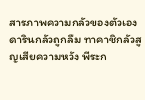สารภาพความกลัวของตัวเอง ดารินกลัวถูกลืม ทาคาชิกลัวสูญเสียความหวัง พีระก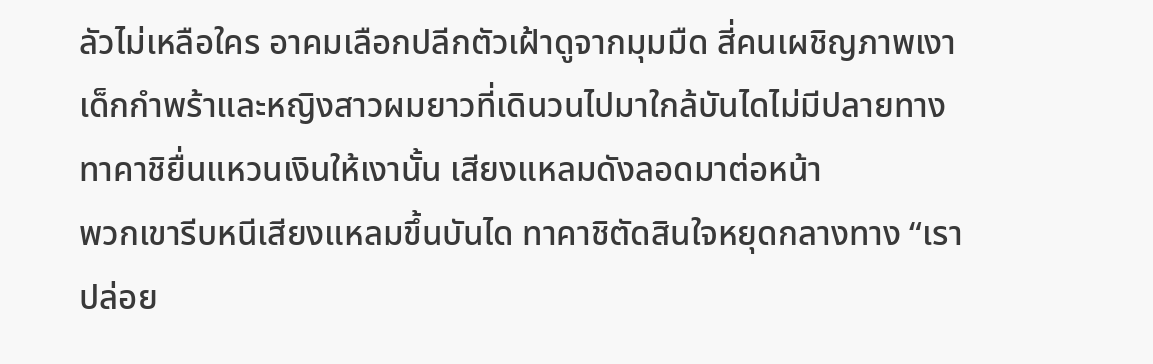ลัวไม่เหลือใคร อาคมเลือกปลีกตัวเฝ้าดูจากมุมมืด สี่คนเผชิญภาพเงาเด็กกำพร้าและหญิงสาวผมยาวที่เดินวนไปมาใกล้บันไดไม่มีปลายทาง ทาคาชิยื่นแหวนเงินให้เงานั้น เสียงแหลมดังลอดมาต่อหน้า
พวกเขารีบหนีเสียงแหลมขึ้นบันได ทาคาชิตัดสินใจหยุดกลางทาง “เราปล่อย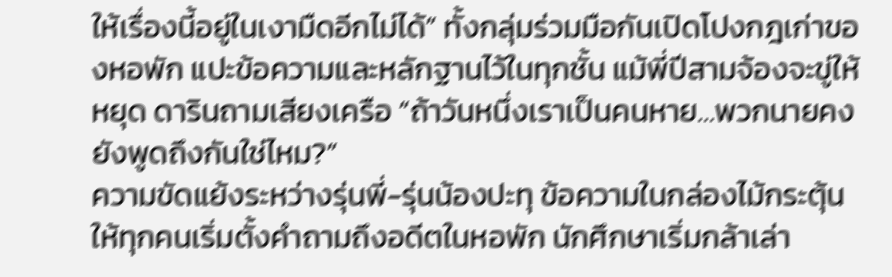ให้เรื่องนี้อยู่ในเงามืดอีกไม่ได้” ทั้งกลุ่มร่วมมือกันเปิดโปงกฎเก่าของหอพัก แปะข้อความและหลักฐานไว้ในทุกชั้น แม้พี่ปีสามจ้องจะขู่ให้หยุด ดารินถามเสียงเครือ “ถ้าวันหนึ่งเราเป็นคนหาย…พวกนายคงยังพูดถึงกันใช่ไหม?”
ความขัดแย้งระหว่างรุ่นพี่-รุ่นน้องปะทุ ข้อความในกล่องไม้กระตุ้นให้ทุกคนเริ่มตั้งคำถามถึงอดีตในหอพัก นักศึกษาเริ่มกล้าเล่า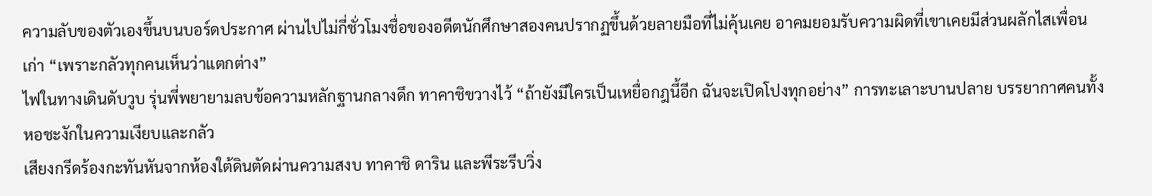ความลับของตัวเองขึ้นบนบอร์ดประกาศ ผ่านไปไม่กี่ชั่วโมงชื่อของอดีตนักศึกษาสองคนปรากฏขึ้นด้วยลายมือที่ไม่คุ้นเคย อาคมยอมรับความผิดที่เขาเคยมีส่วนผลักไสเพื่อนเก่า “เพราะกลัวทุกคนเห็นว่าแตกต่าง”
ไฟในทางเดินดับวูบ รุ่นพี่พยายามลบข้อความหลักฐานกลางดึก ทาคาชิขวางไว้ “ถ้ายังมีใครเป็นเหยื่อกฎนี้อีก ฉันจะเปิดโปงทุกอย่าง” การทะเลาะบานปลาย บรรยากาศคนทั้งหอชะงักในความเงียบและกลัว
เสียงกรีดร้องกะทันหันจากห้องใต้ดินตัดผ่านความสงบ ทาคาชิ ดาริน และพีระรีบวิ่ง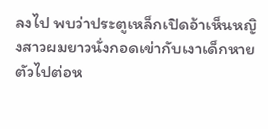ลงไป พบว่าประตูเหล็กเปิดอ้าเห็นหญิงสาวผมยาวนั่งกอดเข่ากับเงาเด็กหายตัวไปต่อห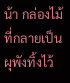น้า กล่องไม้ที่กลายเป็นผุพังทิ้งไว้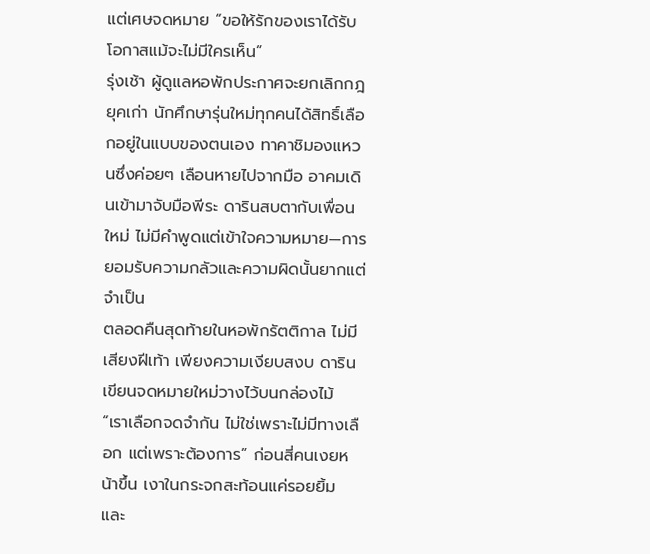แต่เศษจดหมาย “ขอให้รักของเราได้รับโอกาสแม้จะไม่มีใครเห็น”
รุ่งเช้า ผู้ดูแลหอพักประกาศจะยกเลิกกฎยุคเก่า นักศึกษารุ่นใหม่ทุกคนได้สิทธิ์เลือกอยู่ในแบบของตนเอง ทาคาชิมองแหวนซึ่งค่อยๆ เลือนหายไปจากมือ อาคมเดินเข้ามาจับมือพีระ ดารินสบตากับเพื่อนใหม่ ไม่มีคำพูดแต่เข้าใจความหมาย—การยอมรับความกลัวและความผิดนั้นยากแต่จำเป็น
ตลอดคืนสุดท้ายในหอพักรัตติกาล ไม่มีเสียงฝีเท้า เพียงความเงียบสงบ ดารินเขียนจดหมายใหม่วางไว้บนกล่องไม้ “เราเลือกจดจำกัน ไม่ใช่เพราะไม่มีทางเลือก แต่เพราะต้องการ” ก่อนสี่คนเงยหน้าขึ้น เงาในกระจกสะท้อนแค่รอยยิ้ม และ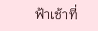ฟ้าเช้าที่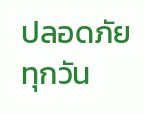ปลอดภัยทุกวัน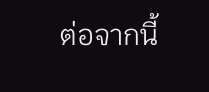ต่อจากนี้